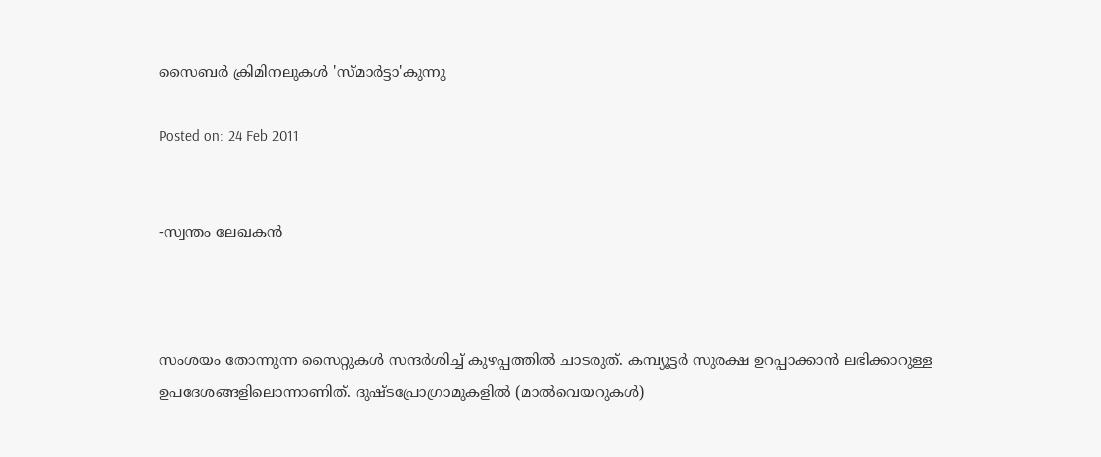സൈബര്‍ ക്രിമിനലുകള്‍ 'സ്മാര്‍ട്ടാ'കുന്നു

Posted on: 24 Feb 2011


-സ്വന്തം ലേഖകന്‍



സംശയം തോന്നുന്ന സൈറ്റുകള്‍ സന്ദര്‍ശിച്ച് കുഴപ്പത്തില്‍ ചാടരുത്. കമ്പ്യൂട്ടര്‍ സുരക്ഷ ഉറപ്പാക്കാന്‍ ലഭിക്കാറുള്ള ഉപദേശങ്ങളിലൊന്നാണിത്. ദുഷ്ടപ്രോഗ്രാമുകളില്‍ (മാല്‍വെയറുകള്‍)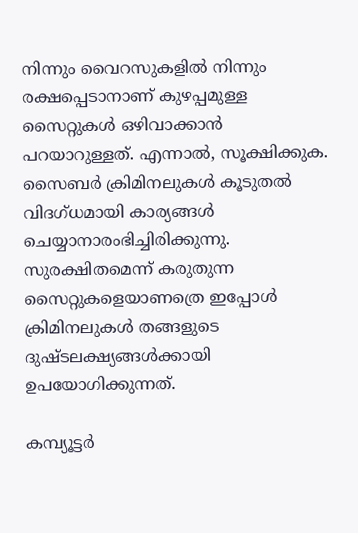നിന്നും വൈറസുകളില്‍ നിന്നും രക്ഷപ്പെടാനാണ് കുഴപ്പമുള്ള സൈറ്റുകള്‍ ഒഴിവാക്കാന്‍ പറയാറുള്ളത്. എന്നാല്‍, സൂക്ഷിക്കുക. സൈബര്‍ ക്രിമിനലുകള്‍ കൂടുതല്‍ വിദഗ്ധമായി കാര്യങ്ങള്‍ ചെയ്യാനാരംഭിച്ചിരിക്കുന്നു. സുരക്ഷിതമെന്ന് കരുതുന്ന സൈറ്റുകളെയാണത്രെ ഇപ്പോള്‍ ക്രിമിനലുകള്‍ തങ്ങളുടെ ദുഷ്ടലക്ഷ്യങ്ങള്‍ക്കായി ഉപയോഗിക്കുന്നത്.

കമ്പ്യൂട്ടര്‍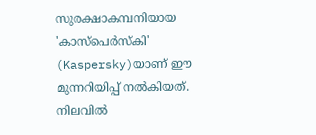സുരക്ഷാകമ്പനിയായ 'കാസ്‌പെര്‍സ്‌കി' (Kaspersky)യാണ് ഈ മുന്നറിയിപ്പ് നല്‍കിയത്. നിലവില്‍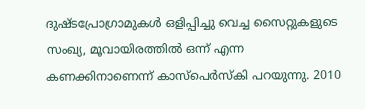ദുഷ്ടപ്രോഗ്രാമുകള്‍ ഒളിപ്പിച്ചു വെച്ച സൈറ്റുകളുടെ സംഖ്യ, മൂവായിരത്തില്‍ ഒന്ന് എന്ന കണക്കിനാണെന്ന് കാസ്‌പെര്‍സ്‌കി പറയുന്നു. 2010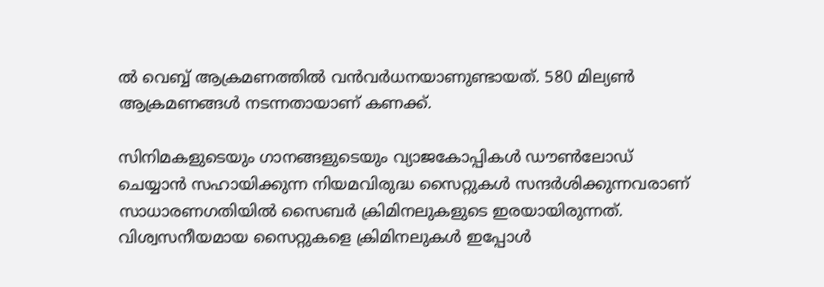ല്‍ വെബ്ബ് ആക്രമണത്തില്‍ വന്‍വര്‍ധനയാണുണ്ടായത്. 580 മില്യണ്‍ ആക്രമണങ്ങള്‍ നടന്നതായാണ് കണക്ക്.

സിനിമകളുടെയും ഗാനങ്ങളുടെയും വ്യാജകോപ്പികള്‍ ഡൗണ്‍ലോഡ് ചെയ്യാന്‍ സഹായിക്കുന്ന നിയമവിരുദ്ധ സൈറ്റുകള്‍ സന്ദര്‍ശിക്കുന്നവരാണ് സാധാരണഗതിയില്‍ സൈബര്‍ ക്രിമിനലുകളുടെ ഇരയായിരുന്നത്. വിശ്വസനീയമായ സൈറ്റുകളെ ക്രിമിനലുകള്‍ ഇപ്പോള്‍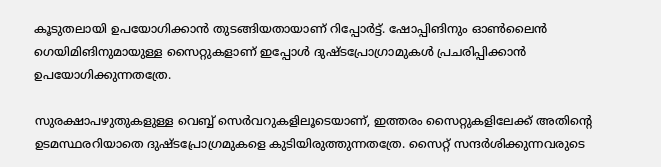കൂടുതലായി ഉപയോഗിക്കാന്‍ തുടങ്ങിയതായാണ് റിപ്പോര്‍ട്ട്. ഷോപ്പിങിനും ഓണ്‍ലൈന്‍ ഗെയിമിങിനുമായുള്ള സൈറ്റുകളാണ് ഇപ്പോള്‍ ദുഷ്ടപ്രോഗ്രാമുകള്‍ പ്രചരിപ്പിക്കാന്‍ ഉപയോഗിക്കുന്നതത്രേ.

സുരക്ഷാപഴുതുകളുള്ള വെബ്ബ് സെര്‍വറുകളിലൂടെയാണ്, ഇത്തരം സൈറ്റുകളിലേക്ക് അതിന്റെ ഉടമസ്ഥരറിയാതെ ദുഷ്ടപ്രോഗ്രമുകളെ കുടിയിരുത്തുന്നതത്രേ. സൈറ്റ് സന്ദര്‍ശിക്കുന്നവരുടെ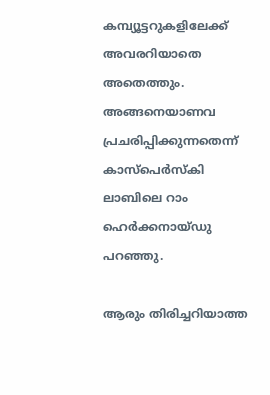കമ്പ്യൂട്ടറുകളിലേക്ക് അവരറിയാതെ അതെത്തും. അങ്ങനെയാണവ പ്രചരിപ്പിക്കുന്നതെന്ന് കാസ്‌പെര്‍സ്‌കി ലാബിലെ റാം ഹെര്‍ക്കനായ്ഡു പറഞ്ഞു.

ആരും തിരിച്ചറിയാത്ത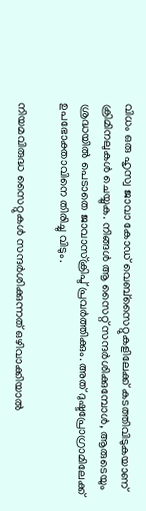വിധം ഒരു ഹൃസ്വ ജാവാ കോഡ് വെബ്‌സൈറ്റുകളിലേക്ക് കടത്തിവിടുകയാണ് ക്രിമിനലുകള്‍ ചെയ്യുക. നിങ്ങള്‍ ആ സൈറ്റ് സന്ദര്‍ശിക്കുമ്പോള്‍, ആരുടെയും ശ്രദ്ധയില്‍ പെടാതെ ജാവാസ്‌ക്രിപ്ട് പ്രവര്‍ത്തിക്കും. അത് ദുഷ്ടപ്രോഗ്രാമിലേക്ക് ഉപഭോക്താവിനെ തിരിച്ചു വിടും.

നിയമവിരുദ്ധ സൈറ്റുകള്‍ സന്ദര്‍ശിക്കുന്നത് ഒഴിവാക്കിയാല്‍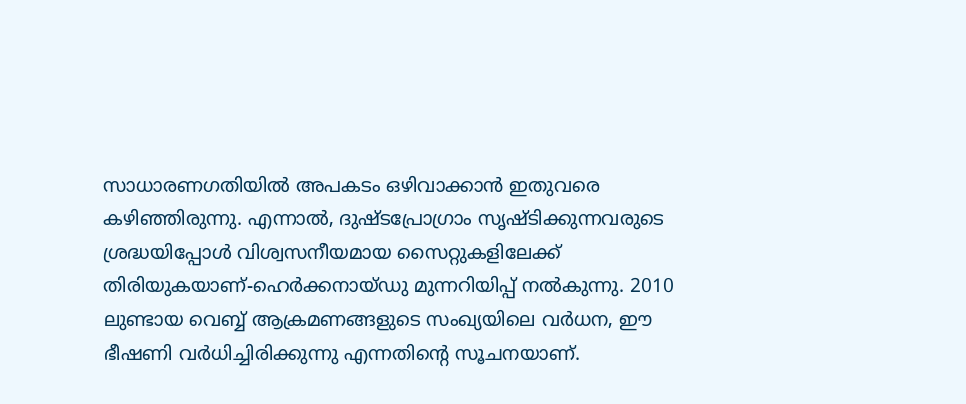സാധാരണഗതിയില്‍ അപകടം ഒഴിവാക്കാന്‍ ഇതുവരെ കഴിഞ്ഞിരുന്നു. എന്നാല്‍, ദുഷ്ടപ്രോഗ്രാം സൃഷ്ടിക്കുന്നവരുടെ ശ്രദ്ധയിപ്പോള്‍ വിശ്വസനീയമായ സൈറ്റുകളിലേക്ക് തിരിയുകയാണ്-ഹെര്‍ക്കനായ്ഡു മുന്നറിയിപ്പ് നല്‍കുന്നു. 2010 ലുണ്ടായ വെബ്ബ് ആക്രമണങ്ങളുടെ സംഖ്യയിലെ വര്‍ധന, ഈ ഭീഷണി വര്‍ധിച്ചിരിക്കുന്നു എന്നതിന്റെ സൂചനയാണ്.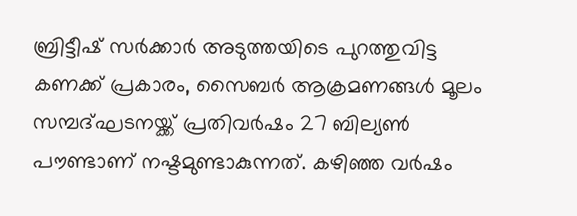ബ്രിട്ടീഷ് സര്‍ക്കാര്‍ അടുത്തയിടെ പുറത്തുവിട്ട കണക്ക് പ്രകാരം, സൈബര്‍ ആക്രമണങ്ങള്‍ മൂലം സമ്പദ്ഘടനയ്ക്ക് പ്രതിവര്‍ഷം 27 ബില്യണ്‍ പൗണ്ടാണ് നഷ്ടമുണ്ടാകുന്നത്. കഴിഞ്ഞ വര്‍ഷം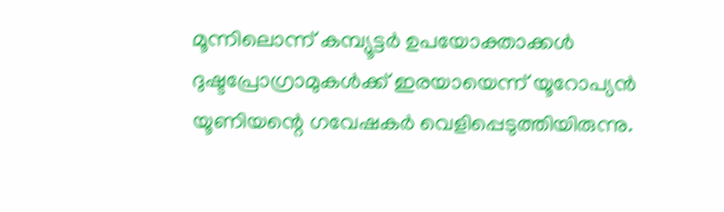മൂന്നിലൊന്ന് കമ്പ്യൂട്ടര്‍ ഉപയോക്താക്കള്‍ ദുഷ്ടപ്രോഗ്രാമുകള്‍ക്ക് ഇരയായെന്ന് യൂറോപ്യന്‍ യൂണിയന്റെ ഗവേഷകര്‍ വെളിപ്പെടുത്തിയിരുന്നു.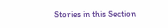Stories in this Section